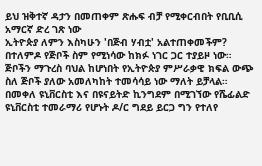ይህ ዝቅተኛ ዳታን በመጠቀም ጽሑፍ ብቻ የሚቀርብበት የቢቢሲ አማርኛ ድረ ገጽ ነው
ኢትዮጵያ ለምን እስካሁን 'በጅብ ሃብቷ' አልተጠቀመችም?
በተለምዶ የጅቦች ስም የሚነሳው ከክፉ ነገር ጋር ተያይዞ ነው። ጅቦችን ማጉረስ ባህል ከሆነበት የኢትዮጵያ ምሥራቃዊ ክፍል ውጭ ስለ ጅቦች ያለው አመለካከት ተመሳሳይ ነው ማለት ይቻላል።
በመቀለ ዩኒቨርስቲ እና በዩናይትድ ኪንግደም በሚገኘው የሼፊልድ ዩኒቨርስቲ ተመራማሪ የሆኑት ዶ/ር ግደይ ይርጋ ግን የተለየ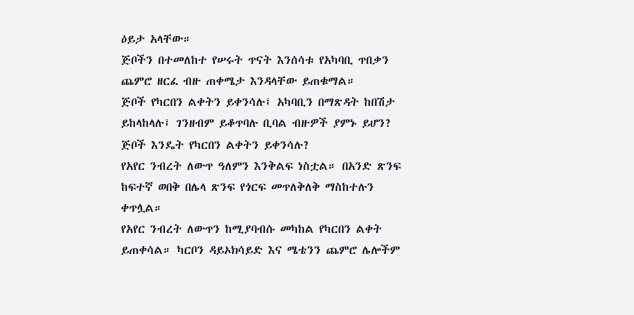ዕይታ አላቸው።
ጅቦችን በተመለከተ የሠሩት ጥናት እንሰሳቱ የአካባቢ ጥበቃን ጨምሮ ዘርፈ ብዙ ጠቀሜታ እንዳላቸው ይጠቁማል።
ጅቦች የካርበን ልቀትን ይቀንሳሉ፤ አካባቢን በማጽዳት ከበሽታ ይከላከላሉ፤ ገንዘብም ይቆጥባሉ ቢባል ብዙዎች ያምኑ ይሆን?
ጅቦች እንዴት የካርበን ልቀትን ይቀንሳሉ?
የአየር ንብረት ለውጥ ዓለምን እንቅልፍ ነስቷል። በአንድ ጽንፍ ከፍተኛ ወበቅ በሌላ ጽንፍ የጎርፍ መጥለቅለቅ ማስከተሉን ቀጥሏል።
የአየር ንብረት ለውጥን ከሚያባብሱ መካከል የካርበን ልቀት ይጠቀሳል። ካርቦን ዳይኦክሳይድ እና ሜቴንን ጨምሮ ሌሎችም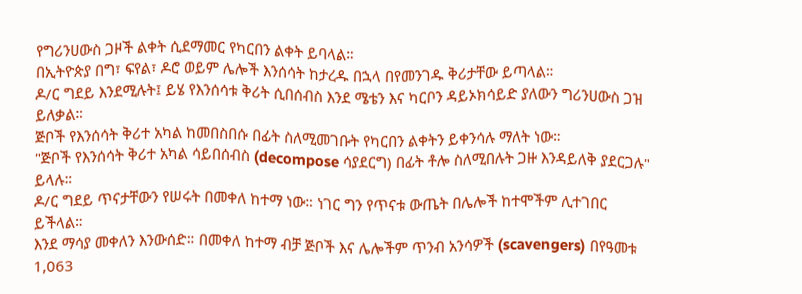የግሪንሀውስ ጋዞች ልቀት ሲደማመር የካርበን ልቀት ይባላል።
በኢትዮጵያ በግ፣ ፍየል፣ ዶሮ ወይም ሌሎች እንሰሳት ከታረዱ በኋላ በየመንገዱ ቅሪታቸው ይጣላል።
ዶ/ር ግደይ እንደሚሉት፤ ይሄ የእንሰሳቱ ቅሪት ሲበሰብስ እንደ ሜቴን እና ካርቦን ዳይኦክሳይድ ያለውን ግሪንሀውስ ጋዝ ይለቃል።
ጅቦች የእንሰሳት ቅሪተ አካል ከመበስበሱ በፊት ስለሚመገቡት የካርበን ልቀትን ይቀንሳሉ ማለት ነው።
"ጅቦች የእንሰሳት ቅሪተ አካል ሳይበሰብስ (decompose ሳያደርግ) በፊት ቶሎ ስለሚበሉት ጋዙ እንዳይለቅ ያደርጋሉ" ይላሉ።
ዶ/ር ግደይ ጥናታቸውን የሠሩት በመቀለ ከተማ ነው። ነገር ግን የጥናቱ ውጤት በሌሎች ከተሞችም ሊተገበር ይችላል።
እንደ ማሳያ መቀለን እንውሰድ። በመቀለ ከተማ ብቻ ጅቦች እና ሌሎችም ጥንብ አንሳዎች (scavengers) በየዓመቱ 1,063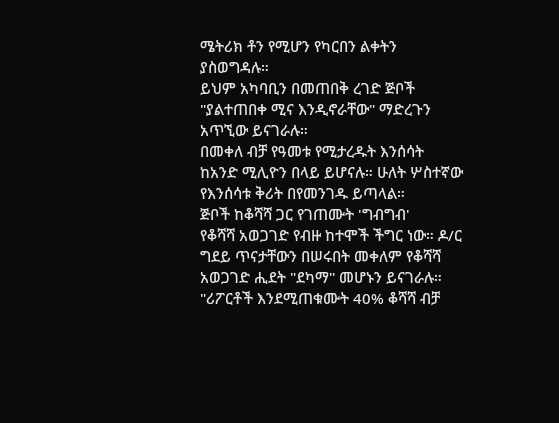ሜትሪክ ቶን የሚሆን የካርበን ልቀትን ያስወግዳሉ።
ይህም አካባቢን በመጠበቅ ረገድ ጅቦች "ያልተጠበቀ ሚና እንዲኖራቸው" ማድረጉን አጥኚው ይናገራሉ።
በመቀለ ብቻ የዓመቱ የሚታረዱት እንሰሳት ከአንድ ሚሊዮን በላይ ይሆናሉ። ሁለት ሦስተኛው የእንሰሳቱ ቅሪት በየመንገዱ ይጣላል።
ጅቦች ከቆሻሻ ጋር የገጠሙት 'ግብግብ'
የቆሻሻ አወጋገድ የብዙ ከተሞች ችግር ነው። ዶ/ር ግደይ ጥናታቸውን በሠሩበት መቀለም የቆሻሻ አወጋገድ ሒደት "ደካማ" መሆኑን ይናገራሉ።
"ሪፖርቶች እንደሚጠቁሙት 40% ቆሻሻ ብቻ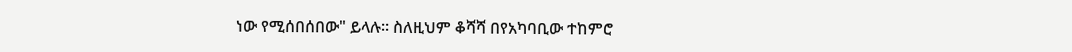ነው የሚሰበሰበው" ይላሉ። ስለዚህም ቆሻሻ በየአካባቢው ተከምሮ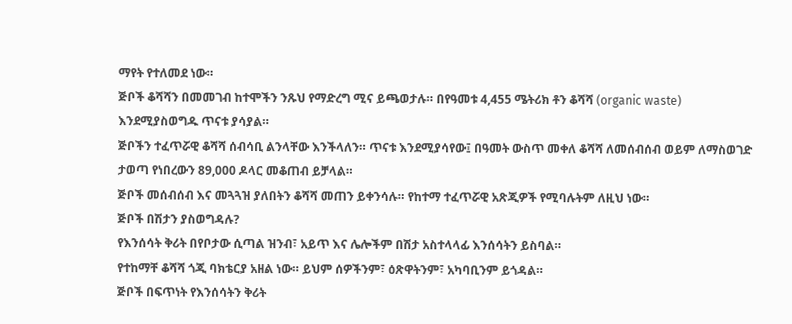ማየት የተለመደ ነው።
ጅቦች ቆሻሻን በመመገብ ከተሞችን ንጹህ የማድረግ ሚና ይጫወታሉ። በየዓመቱ 4,455 ሜትሪክ ቶን ቆሻሻ (organic waste) እንደሚያስወግዱ ጥናቱ ያሳያል።
ጅቦችን ተፈጥሯዊ ቆሻሻ ሰብሳቢ ልንላቸው እንችላለን። ጥናቱ እንደሚያሳየው፤ በዓመት ውስጥ መቀለ ቆሻሻ ለመሰብሰብ ወይም ለማስወገድ ታወጣ የነበረውን 89,000 ዶላር መቆጠብ ይቻላል።
ጅቦች መሰብሰብ እና መጓጓዝ ያለበትን ቆሻሻ መጠን ይቀንሳሉ። የከተማ ተፈጥሯዊ አጽጂዎች የሚባሉትም ለዚህ ነው።
ጅቦች በሽታን ያስወግዳሉ?
የእንሰሳት ቅሪት በየቦታው ሲጣል ዝንብ፣ አይጥ እና ሌሎችም በሽታ አስተላላፊ እንሰሳትን ይስባል።
የተከማቸ ቆሻሻ ጎጂ ባክቴርያ አዘል ነው። ይህም ሰዎችንም፣ ዕጽዋትንም፣ አካባቢንም ይጎዳል።
ጅቦች በፍጥነት የእንሰሳትን ቅሪት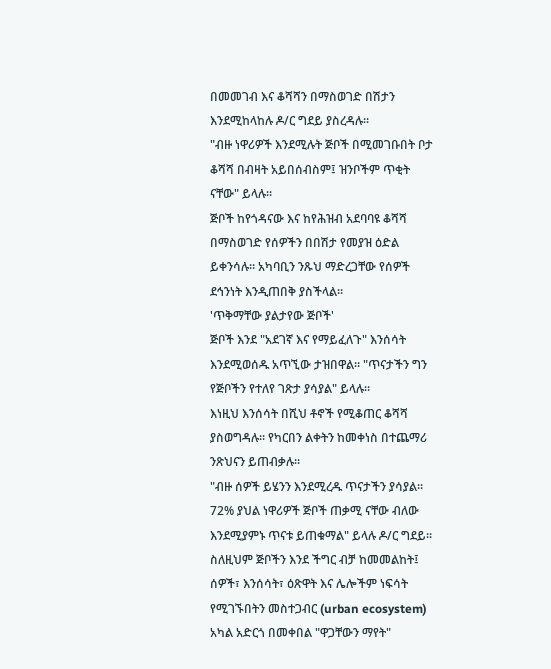በመመገብ እና ቆሻሻን በማስወገድ በሽታን እንደሚከላከሉ ዶ/ር ግደይ ያስረዳሉ።
"ብዙ ነዋሪዎች እንደሚሉት ጅቦች በሚመገቡበት ቦታ ቆሻሻ በብዛት አይበሰብስም፤ ዝንቦችም ጥቂት ናቸው" ይላሉ።
ጅቦች ከየጎዳናው እና ከየሕዝብ አደባባዩ ቆሻሻ በማስወገድ የሰዎችን በበሽታ የመያዝ ዕድል ይቀንሳሉ። አካባቢን ንጹህ ማድረጋቸው የሰዎች ደኅንነት እንዲጠበቅ ያስችላል።
'ጥቅማቸው ያልታየው ጅቦች'
ጅቦች እንደ "አደገኛ እና የማይፈለጉ" እንሰሳት እንደሚወሰዱ አጥኚው ታዝበዋል። "ጥናታችን ግን የጅቦችን የተለየ ገጽታ ያሳያል" ይላሉ።
እነዚህ እንሰሳት በሺህ ቶኖች የሚቆጠር ቆሻሻ ያስወግዳሉ። የካርበን ልቀትን ከመቀነስ በተጨማሪ ንጽህናን ይጠብቃሉ።
"ብዙ ሰዎች ይሄንን እንደሚረዱ ጥናታችን ያሳያል። 72% ያህል ነዋሪዎች ጅቦች ጠቃሚ ናቸው ብለው እንደሚያምኑ ጥናቱ ይጠቁማል" ይላሉ ዶ/ር ግደይ።
ስለዚህም ጅቦችን እንደ ችግር ብቻ ከመመልከት፤ ሰዎች፣ እንሰሳት፣ ዕጽዋት እና ሌሎችም ነፍሳት የሚገኙበትን መስተጋብር (urban ecosystem) አካል አድርጎ በመቀበል "ዋጋቸውን ማየት"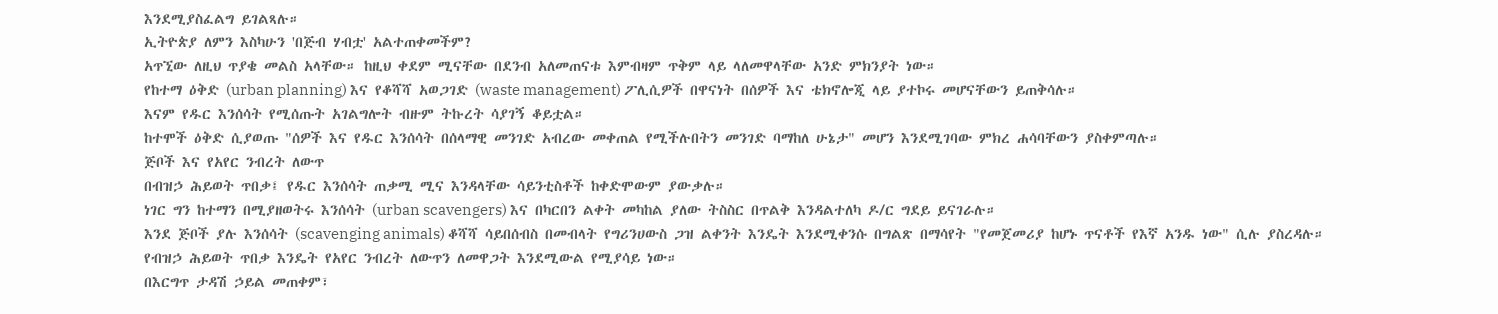እንደሚያስፈልግ ይገልጻሉ።
ኢትዮጵያ ለምን እስካሁን 'በጅብ ሃብቷ' አልተጠቀመችም?
አጥኚው ለዚህ ጥያቄ መልስ አላቸው። ከዚህ ቀደም ሚናቸው በደንብ አለመጠናቱ እምብዛም ጥቅም ላይ ላለመዋላቸው አንድ ምክንያት ነው።
የከተማ ዕቅድ (urban planning) እና የቆሻሻ አወጋገድ (waste management) ፖሊሲዎች በዋናነት በሰዎች እና ቴክኖሎጂ ላይ ያተኮሩ መሆናቸውን ይጠቅሳሉ።
እናም የዱር እንሰሳት የሚሰጡት አገልግሎት ብዙም ትኩረት ሳያገኝ ቆይቷል።
ከተሞች ዕቅድ ሲያወጡ "ሰዎች እና የዱር እንሰሳት በሰላማዊ መንገድ አብረው መቀጠል የሚችሉበትን መንገድ ባማከለ ሁኔታ" መሆን እንደሚገባው ምክረ ሐሳባቸውን ያስቀምጣሉ።
ጅቦች እና የአየር ንብረት ለውጥ
በብዝኃ ሕይወት ጥበቃ፤ የዱር እንሰሳት ጠቃሚ ሚና እንዳላቸው ሳይንቲስቶች ከቀድሞውም ያውቃሉ።
ነገር ግን ከተማን በሚያዘወትሩ እንሰሳት (urban scavengers) እና በካርበን ልቀት መካከል ያለው ትስስር በጥልቅ እንዳልተለካ ዶ/ር ግደይ ይናገራሉ።
እንደ ጅቦች ያሉ እንሰሳት (scavenging animals) ቆሻሻ ሳይበሰብስ በመብላት የግሪንሀውስ ጋዝ ልቀንት እንዴት እንደሚቀንሱ በግልጽ በማሳየት "የመጀመሪያ ከሆኑ ጥናቶች የእኛ አንዱ ነው" ሲሉ ያስረዳሉ።
የብዝኃ ሕይወት ጥበቃ እንዴት የአየር ንብረት ለውጥን ለመዋጋት እንደሚውል የሚያሳይ ነው።
በእርግጥ ታዳሽ ኃይል መጠቀም፣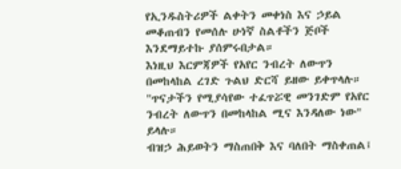የኢንዱስትሪዎች ልቀትን መቀነስ እና ኃይል መቆጠብን የመሰሉ ሁነኛ ስልቶችን ጅቦች እንደማይተኩ ያሰምሩበታል።
እነዚህ እርምጃዎች የአየር ንብረት ለውጥን በመከላከል ረገድ ጉልህ ድርሻ ይዘው ይቀጥላሉ።
"ጥናታችን የሚያሳየው ተፈጥሯዊ መንገድም የአየር ንብረት ለውጥን በመከላከል ሚና እንዳለው ነው" ይላሉ።
ብዝኃ ሕይወትን ማስጠበቅ እና ባለበት ማስቀጠል፤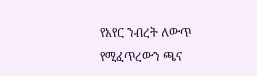የአየር ንብረት ለውጥ የሚፈጥረውን ጫና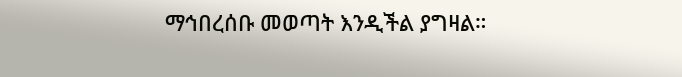ማኅበረሰቡ መወጣት እንዲችል ያግዛል።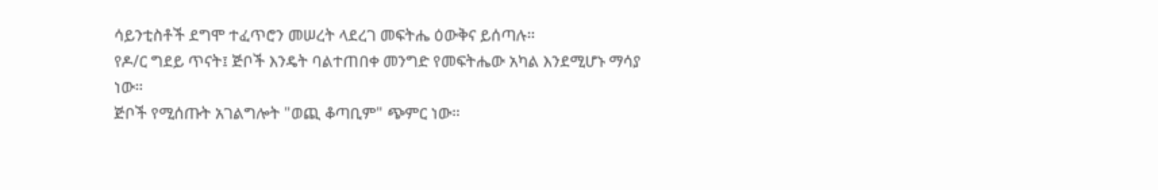ሳይንቲስቶች ደግሞ ተፈጥሮን መሠረት ላደረገ መፍትሔ ዕውቅና ይሰጣሉ።
የዶ/ር ግደይ ጥናት፤ ጅቦች እንዴት ባልተጠበቀ መንግድ የመፍትሔው አካል እንደሚሆኑ ማሳያ ነው።
ጅቦች የሚሰጡት አገልግሎት "ወጪ ቆጣቢም" ጭምር ነው።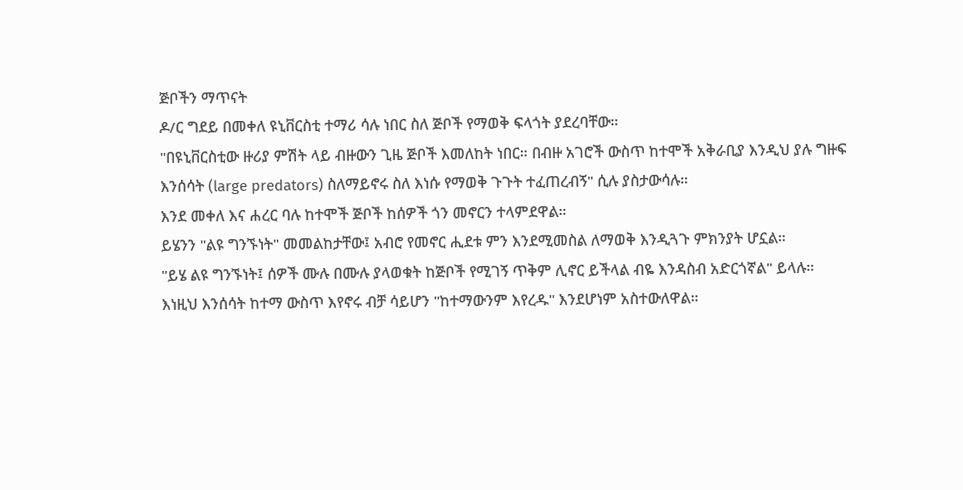ጅቦችን ማጥናት
ዶ/ር ግደይ በመቀለ ዩኒቨርስቲ ተማሪ ሳሉ ነበር ስለ ጅቦች የማወቅ ፍላጎት ያደረባቸው።
"በዩኒቨርስቲው ዙሪያ ምሽት ላይ ብዙውን ጊዜ ጅቦች እመለከት ነበር። በብዙ አገሮች ውስጥ ከተሞች አቅራቢያ እንዲህ ያሉ ግዙፍ እንሰሳት (large predators) ስለማይኖሩ ስለ እነሱ የማወቅ ጉጉት ተፈጠረብኝ" ሲሉ ያስታውሳሉ።
እንደ መቀለ እና ሐረር ባሉ ከተሞች ጅቦች ከሰዎች ጎን መኖርን ተላምደዋል።
ይሄንን "ልዩ ግንኙነት" መመልከታቸው፤ አብሮ የመኖር ሒደቱ ምን እንደሚመስል ለማወቅ እንዲጓጉ ምክንያት ሆኗል።
"ይሄ ልዩ ግንኙነት፤ ሰዎች ሙሉ በሙሉ ያላወቁት ከጅቦች የሚገኝ ጥቅም ሊኖር ይችላል ብዬ እንዳስብ አድርጎኛል" ይላሉ።
እነዚህ እንሰሳት ከተማ ውስጥ እየኖሩ ብቻ ሳይሆን "ከተማውንም እየረዱ" እንደሆነም አስተውለዋል።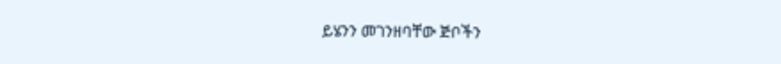ይሄንን መገንዘባቸው ጅቦችን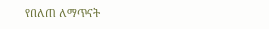የበለጠ ለማጥናት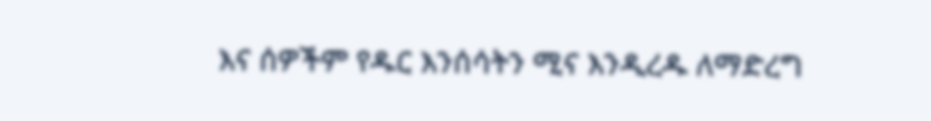እና ሰዎችም የዱር እንሰሳትን ሚና እንዲረዱ ለማድረግ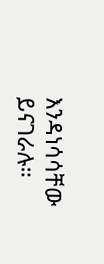እንዳነሳሳቸው ይናገራሉ።